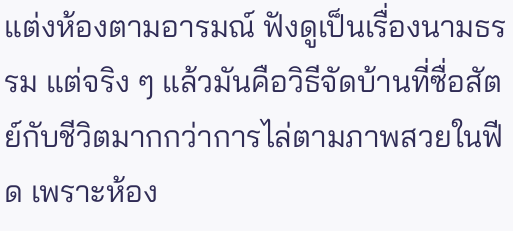แต่งห้องตามอารมณ์ ฟังดูเป็นเรื่องนามธรรม แต่จริง ๆ แล้วมันคือวิธีจัดบ้านที่ซื่อสัตย์กับชีวิตมากกว่าการไล่ตามภาพสวยในฟีด เพราะห้อง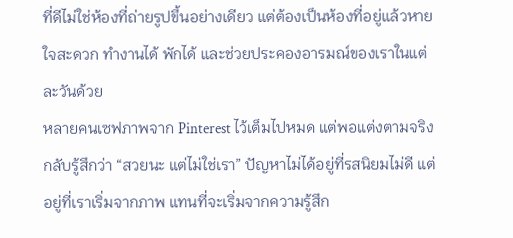ที่ดีไม่ใช่ห้องที่ถ่ายรูปขึ้นอย่างเดียว แต่ต้องเป็นห้องที่อยู่แล้วหายใจสะดวก ทำงานได้ พักได้ และช่วยประคองอารมณ์ของเราในแต่ละวันด้วย
หลายคนเซฟภาพจาก Pinterest ไว้เต็มไปหมด แต่พอแต่งตามจริงกลับรู้สึกว่า “สวยนะ แต่ไม่ใช่เรา” ปัญหาไม่ได้อยู่ที่รสนิยมไม่ดี แต่อยู่ที่เราเริ่มจากภาพ แทนที่จะเริ่มจากความรู้สึก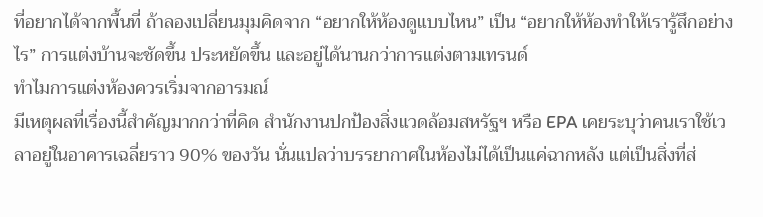ที่อยากได้จากพื้นที่ ถ้าลองเปลี่ยนมุมคิดจาก “อยากให้ห้องดูแบบไหน” เป็น “อยากให้ห้องทำให้เรารู้สึกอย่างไร” การแต่งบ้านจะชัดขึ้น ประหยัดขึ้น และอยู่ได้นานกว่าการแต่งตามเทรนด์
ทำไมการแต่งห้องควรเริ่มจากอารมณ์
มีเหตุผลที่เรื่องนี้สำคัญมากกว่าที่คิด สำนักงานปกป้องสิ่งแวดล้อมสหรัฐฯ หรือ EPA เคยระบุว่าคนเราใช้เวลาอยู่ในอาคารเฉลี่ยราว 90% ของวัน นั่นแปลว่าบรรยากาศในห้องไม่ได้เป็นแค่ฉากหลัง แต่เป็นสิ่งที่ส่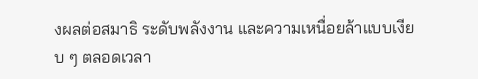งผลต่อสมาธิ ระดับพลังงาน และความเหนื่อยล้าแบบเงียบ ๆ ตลอดเวลา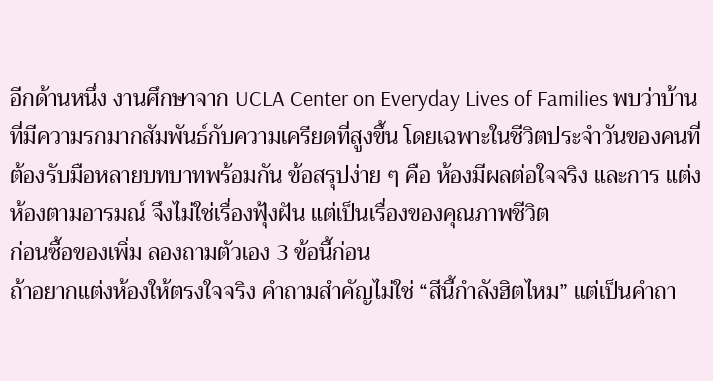อีกด้านหนึ่ง งานศึกษาจาก UCLA Center on Everyday Lives of Families พบว่าบ้านที่มีความรกมากสัมพันธ์กับความเครียดที่สูงขึ้น โดยเฉพาะในชีวิตประจำวันของคนที่ต้องรับมือหลายบทบาทพร้อมกัน ข้อสรุปง่าย ๆ คือ ห้องมีผลต่อใจจริง และการ แต่งห้องตามอารมณ์ จึงไม่ใช่เรื่องฟุ้งฝัน แต่เป็นเรื่องของคุณภาพชีวิต
ก่อนซื้อของเพิ่ม ลองถามตัวเอง 3 ข้อนี้ก่อน
ถ้าอยากแต่งห้องให้ตรงใจจริง คำถามสำคัญไม่ใช่ “สีนี้กำลังฮิตไหม” แต่เป็นคำถา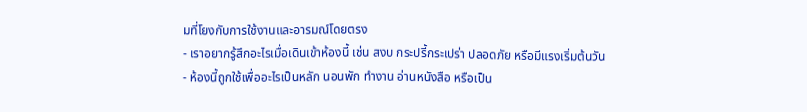มที่โยงกับการใช้งานและอารมณ์โดยตรง
- เราอยากรู้สึกอะไรเมื่อเดินเข้าห้องนี้ เช่น สงบ กระปรี้กระเปร่า ปลอดภัย หรือมีแรงเริ่มต้นวัน
- ห้องนี้ถูกใช้เพื่ออะไรเป็นหลัก นอนพัก ทำงาน อ่านหนังสือ หรือเป็น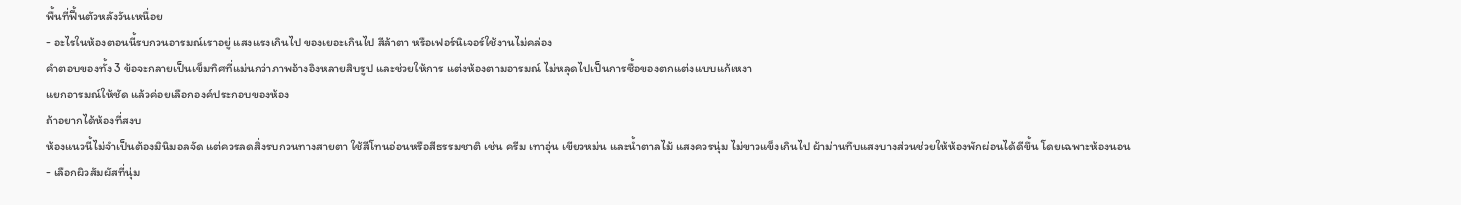พื้นที่ฟื้นตัวหลังวันเหนื่อย
- อะไรในห้องตอนนี้รบกวนอารมณ์เราอยู่ แสงแรงเกินไป ของเยอะเกินไป สีล้าตา หรือเฟอร์นิเจอร์ใช้งานไม่คล่อง
คำตอบของทั้ง 3 ข้อจะกลายเป็นเข็มทิศที่แม่นกว่าภาพอ้างอิงหลายสิบรูป และช่วยให้การ แต่งห้องตามอารมณ์ ไม่หลุดไปเป็นการซื้อของตกแต่งแบบแก้เหงา
แยกอารมณ์ให้ชัด แล้วค่อยเลือกองค์ประกอบของห้อง
ถ้าอยากได้ห้องที่สงบ
ห้องแนวนี้ไม่จำเป็นต้องมินิมอลจัด แต่ควรลดสิ่งรบกวนทางสายตา ใช้สีโทนอ่อนหรือสีธรรมชาติ เช่น ครีม เทาอุ่น เขียวหม่น และน้ำตาลไม้ แสงควรนุ่ม ไม่ขาวแข็งเกินไป ผ้าม่านทึบแสงบางส่วนช่วยให้ห้องพักผ่อนได้ดีขึ้น โดยเฉพาะห้องนอน
- เลือกผิวสัมผัสที่นุ่ม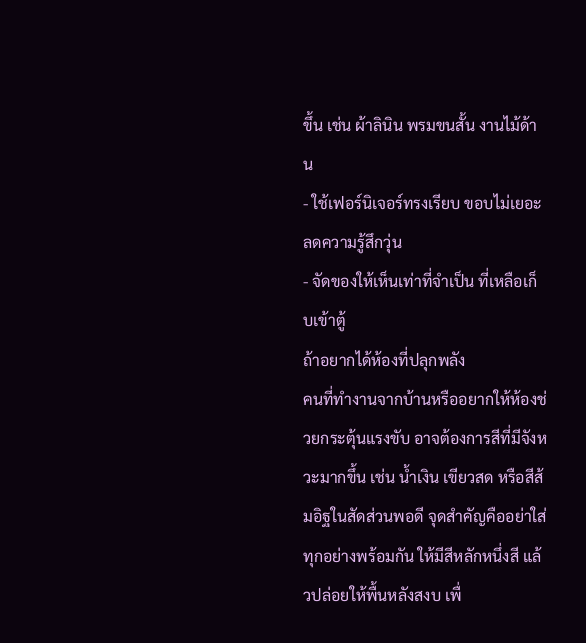ขึ้น เช่น ผ้าลินิน พรมขนสั้น งานไม้ด้าน
- ใช้เฟอร์นิเจอร์ทรงเรียบ ขอบไม่เยอะ ลดความรู้สึกวุ่น
- จัดของให้เห็นเท่าที่จำเป็น ที่เหลือเก็บเข้าตู้
ถ้าอยากได้ห้องที่ปลุกพลัง
คนที่ทำงานจากบ้านหรืออยากให้ห้องช่วยกระตุ้นแรงขับ อาจต้องการสีที่มีจังหวะมากขึ้น เช่น น้ำเงิน เขียวสด หรือสีส้มอิฐในสัดส่วนพอดี จุดสำคัญคืออย่าใส่ทุกอย่างพร้อมกัน ให้มีสีหลักหนึ่งสี แล้วปล่อยให้พื้นหลังสงบ เพื่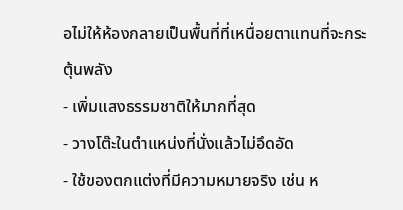อไม่ให้ห้องกลายเป็นพื้นที่ที่เหนื่อยตาแทนที่จะกระตุ้นพลัง
- เพิ่มแสงธรรมชาติให้มากที่สุด
- วางโต๊ะในตำแหน่งที่นั่งแล้วไม่อึดอัด
- ใช้ของตกแต่งที่มีความหมายจริง เช่น ห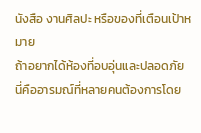นังสือ งานศิลปะ หรือของที่เตือนเป้าหมาย
ถ้าอยากได้ห้องที่อบอุ่นและปลอดภัย
นี่คืออารมณ์ที่หลายคนต้องการโดย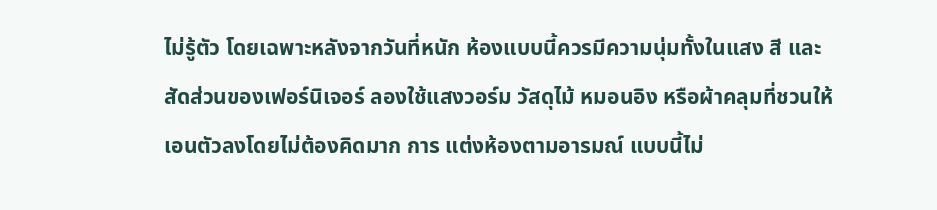ไม่รู้ตัว โดยเฉพาะหลังจากวันที่หนัก ห้องแบบนี้ควรมีความนุ่มทั้งในแสง สี และสัดส่วนของเฟอร์นิเจอร์ ลองใช้แสงวอร์ม วัสดุไม้ หมอนอิง หรือผ้าคลุมที่ชวนให้เอนตัวลงโดยไม่ต้องคิดมาก การ แต่งห้องตามอารมณ์ แบบนี้ไม่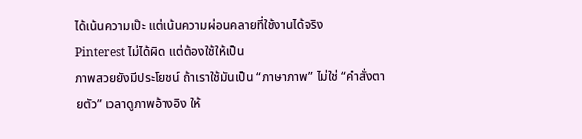ได้เน้นความเป๊ะ แต่เน้นความผ่อนคลายที่ใช้งานได้จริง
Pinterest ไม่ได้ผิด แต่ต้องใช้ให้เป็น
ภาพสวยยังมีประโยชน์ ถ้าเราใช้มันเป็น “ภาษาภาพ” ไม่ใช่ “คำสั่งตายตัว” เวลาดูภาพอ้างอิง ให้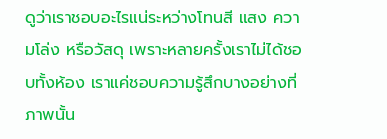ดูว่าเราชอบอะไรแน่ระหว่างโทนสี แสง ความโล่ง หรือวัสดุ เพราะหลายครั้งเราไม่ได้ชอบทั้งห้อง เราแค่ชอบความรู้สึกบางอย่างที่ภาพนั้น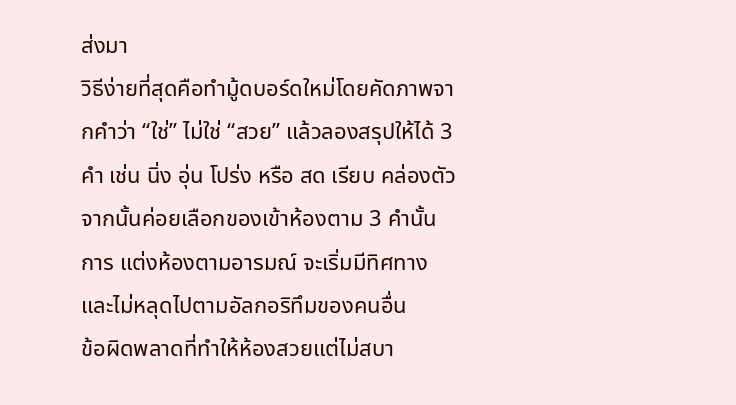ส่งมา
วิธีง่ายที่สุดคือทำมู้ดบอร์ดใหม่โดยคัดภาพจากคำว่า “ใช่” ไม่ใช่ “สวย” แล้วลองสรุปให้ได้ 3 คำ เช่น นิ่ง อุ่น โปร่ง หรือ สด เรียบ คล่องตัว จากนั้นค่อยเลือกของเข้าห้องตาม 3 คำนั้น การ แต่งห้องตามอารมณ์ จะเริ่มมีทิศทาง และไม่หลุดไปตามอัลกอริทึมของคนอื่น
ข้อผิดพลาดที่ทำให้ห้องสวยแต่ไม่สบา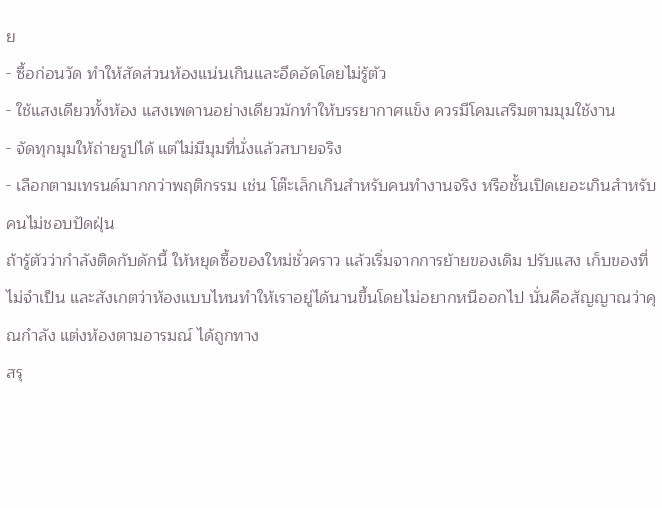ย
- ซื้อก่อนวัด ทำให้สัดส่วนห้องแน่นเกินและอึดอัดโดยไม่รู้ตัว
- ใช้แสงเดียวทั้งห้อง แสงเพดานอย่างเดียวมักทำให้บรรยากาศแข็ง ควรมีโคมเสริมตามมุมใช้งาน
- จัดทุกมุมให้ถ่ายรูปได้ แต่ไม่มีมุมที่นั่งแล้วสบายจริง
- เลือกตามเทรนด์มากกว่าพฤติกรรม เช่น โต๊ะเล็กเกินสำหรับคนทำงานจริง หรือชั้นเปิดเยอะเกินสำหรับคนไม่ชอบปัดฝุ่น
ถ้ารู้ตัวว่ากำลังติดกับดักนี้ ให้หยุดซื้อของใหม่ชั่วคราว แล้วเริ่มจากการย้ายของเดิม ปรับแสง เก็บของที่ไม่จำเป็น และสังเกตว่าห้องแบบไหนทำให้เราอยู่ได้นานขึ้นโดยไม่อยากหนีออกไป นั่นคือสัญญาณว่าคุณกำลัง แต่งห้องตามอารมณ์ ได้ถูกทาง
สรุ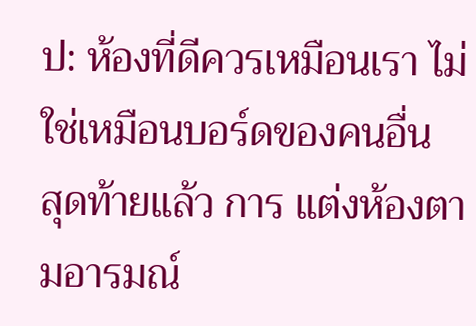ป: ห้องที่ดีควรเหมือนเรา ไม่ใช่เหมือนบอร์ดของคนอื่น
สุดท้ายแล้ว การ แต่งห้องตามอารมณ์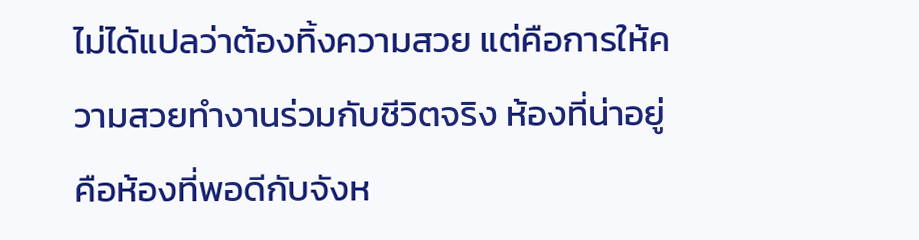ไม่ได้แปลว่าต้องทิ้งความสวย แต่คือการให้ความสวยทำงานร่วมกับชีวิตจริง ห้องที่น่าอยู่คือห้องที่พอดีกับจังห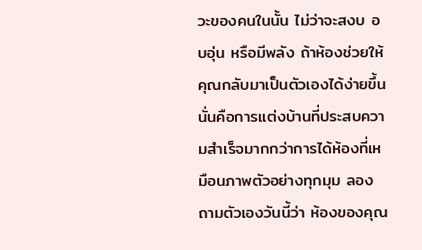วะของคนในนั้น ไม่ว่าจะสงบ อบอุ่น หรือมีพลัง ถ้าห้องช่วยให้คุณกลับมาเป็นตัวเองได้ง่ายขึ้น นั่นคือการแต่งบ้านที่ประสบความสำเร็จมากกว่าการได้ห้องที่เหมือนภาพตัวอย่างทุกมุม ลองถามตัวเองวันนี้ว่า ห้องของคุณ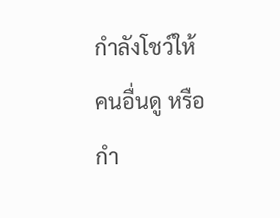กำลังโชว์ให้คนอื่นดู หรือกำ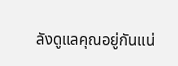ลังดูแลคุณอยู่กันแน่